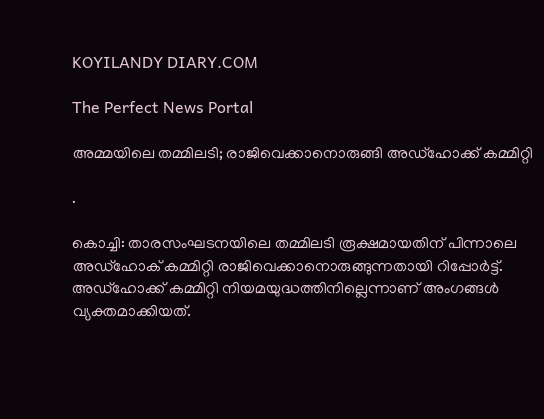KOYILANDY DIARY.COM

The Perfect News Portal

അമ്മയിലെ തമ്മിലടി; രാജിവെക്കാനൊരുങ്ങി അഡ്‌ഹോക്ക് കമ്മിറ്റി

.

കൊച്ചി: താരസംഘടനയിലെ തമ്മിലടി രൂക്ഷമായതിന് പിന്നാലെ അഡ്‌ഹോക് കമ്മിറ്റി രാജിവെക്കാനൊരുങ്ങുന്നതായി റിപ്പോര്‍ട്ട്. അഡ്‌ഹോക്ക് കമ്മിറ്റി നിയമയുദ്ധത്തിനില്ലെന്നാണ് അംഗങ്ങള്‍ വ്യക്തമാക്കിയത്.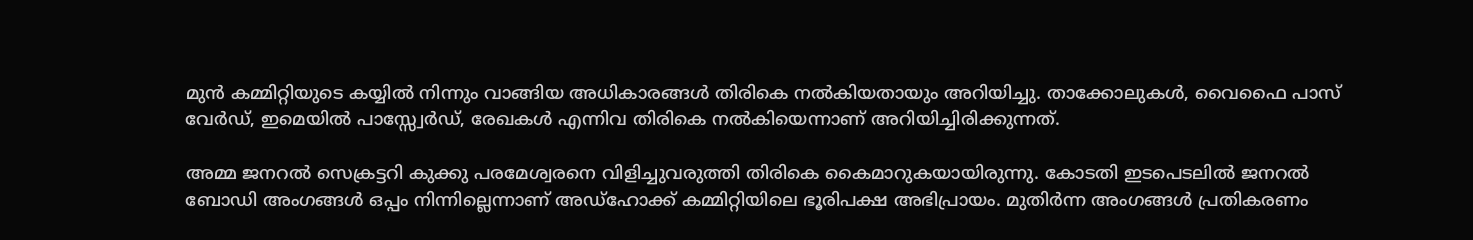മുന്‍ കമ്മിറ്റിയുടെ കയ്യില്‍ നിന്നും വാങ്ങിയ അധികാരങ്ങള്‍ തിരികെ നല്‍കിയതായും അറിയിച്ചു. താക്കോലുകള്‍, വൈഫൈ പാസ് വേര്‍ഡ്, ഇമെയില്‍ പാസ്സ്വേര്‍ഡ്, രേഖകള്‍ എന്നിവ തിരികെ നല്‍കിയെന്നാണ് അറിയിച്ചിരിക്കുന്നത്.

അമ്മ ജനറല്‍ സെക്രട്ടറി കുക്കു പരമേശ്വരനെ വിളിച്ചുവരുത്തി തിരികെ കൈമാറുകയായിരുന്നു. കോടതി ഇടപെടലില്‍ ജനറല്‍ ബോഡി അംഗങ്ങള്‍ ഒപ്പം നിന്നില്ലെന്നാണ് അഡ്‌ഹോക്ക് കമ്മിറ്റിയിലെ ഭൂരിപക്ഷ അഭിപ്രായം. മുതിര്‍ന്ന അംഗങ്ങള്‍ പ്രതികരണം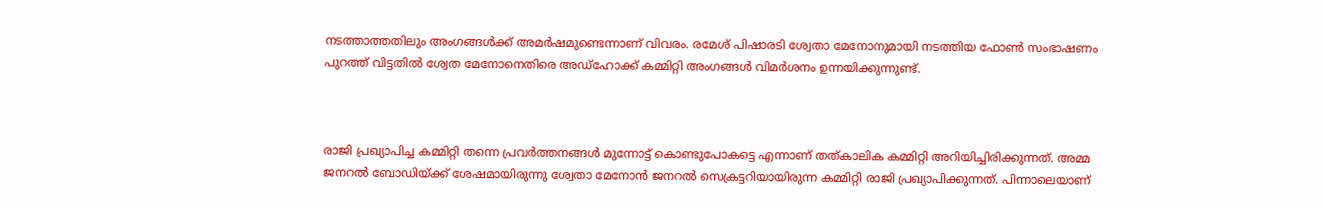നടത്താത്തതിലും അംഗങ്ങള്‍ക്ക് അമര്‍ഷമുണ്ടെന്നാണ് വിവരം. രമേശ് പിഷാരടി ശ്വേതാ മേനോനുമായി നടത്തിയ ഫോണ്‍ സംഭാഷണം പുറത്ത് വിട്ടതില്‍ ശ്വേത മേനോനെതിരെ അഡ്‌ഹോക്ക് കമ്മിറ്റി അംഗങ്ങള്‍ വിമര്‍ശനം ഉന്നയിക്കുന്നുണ്ട്.



രാജി പ്രഖ്യാപിച്ച കമ്മിറ്റി തന്നെ പ്രവര്‍ത്തനങ്ങള്‍ മുന്നോട്ട് കൊണ്ടുപോകട്ടെ എന്നാണ് തത്കാലിക കമ്മിറ്റി അറിയിച്ചിരിക്കുന്നത്. അമ്മ ജനറല്‍ ബോഡിയ്ക്ക് ശേഷമായിരുന്നു ശ്വേതാ മേനോന്‍ ജനറല്‍ സെക്രട്ടറിയായിരുന്ന കമ്മിറ്റി രാജി പ്രഖ്യാപിക്കുന്നത്. പിന്നാലെയാണ്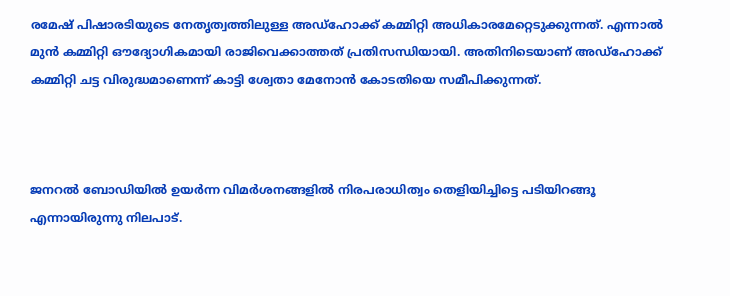രമേഷ് പിഷാരടിയുടെ നേതൃത്വത്തിലുള്ള അഡ്‌ഹോക്ക് കമ്മിറ്റി അധികാരമേറ്റെടുക്കുന്നത്. എന്നാല്‍ മുന്‍ കമ്മിറ്റി ഔദ്യോഗികമായി രാജിവെക്കാത്തത് പ്രതിസന്ധിയായി. അതിനിടെയാണ് അഡ്‌ഹോക്ക് കമ്മിറ്റി ചട്ട വിരുദ്ധമാണെന്ന് കാട്ടി ശ്വേതാ മേനോന്‍ കോടതിയെ സമീപിക്കുന്നത്.



ജനറല്‍ ബോഡിയില്‍ ഉയര്‍ന്ന വിമര്‍ശനങ്ങളില്‍ നിരപരാധിത്വം തെളിയിച്ചിട്ടെ പടിയിറങ്ങൂ എന്നായിരുന്നു നിലപാട്.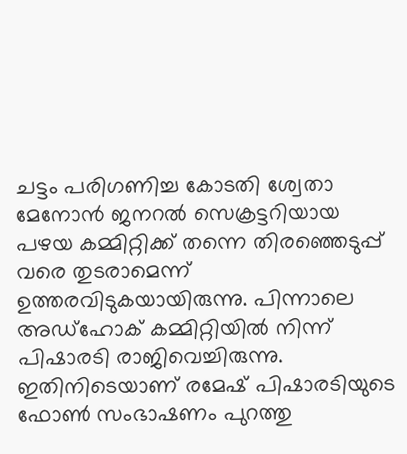ചട്ടം പരിഗണിച്ച കോടതി ശ്വേതാ മേനോന്‍ ജനറല്‍ സെക്രട്ടറിയായ പഴയ കമ്മിറ്റിക്ക് തന്നെ തിരഞ്ഞെടുപ്പ് വരെ തുടരാമെന്ന് ഉത്തരവിടുകയായിരുന്നു. പിന്നാലെ അഡ്‌ഹോക് കമ്മിറ്റിയില്‍ നിന്ന് പിഷാരടി രാജിവെച്ചിരുന്നു. ഇതിനിടെയാണ് രമേഷ് പിഷാരടിയുടെ ഫോണ്‍ സംഭാഷണം പുറത്തു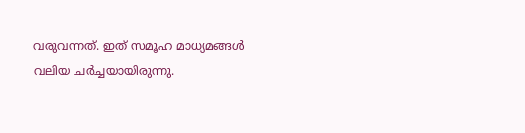വരുവന്നത്. ഇത് സമൂഹ മാധ്യമങ്ങള്‍ വലിയ ചര്‍ച്ചയായിരുന്നു.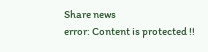Share news
error: Content is protected !!